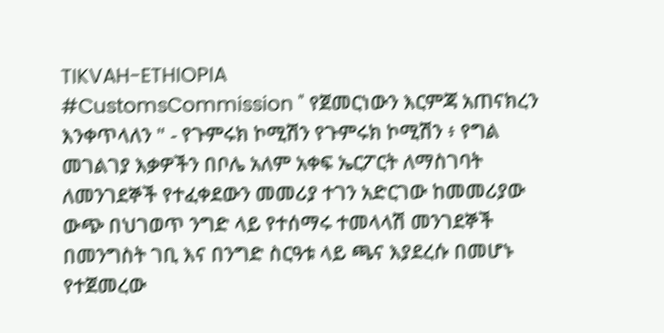TIKVAH-ETHIOPIA
#CustomsCommission " የጀመርነውን እርምጃ አጠናክረን እንቀጥላለን " - የጉምሩክ ኮሚሽን የጉምሩክ ኮሚሽን ፥ የግል መገልገያ እቃዎችን በቦሌ አለም አቀፍ ኤርፖርት ለማስገባት ለመንገደኞች የተፈቀደውን መመሪያ ተገን አድርገው ከመመሪያው ውጭ በህገወጥ ንግድ ላይ የተሰማሩ ተመላላሽ መንገደኞች በመንግስት ገቢ እና በንግድ ስርዓቱ ላይ ጫና እያደረሱ በመሆኑ የተጀመረው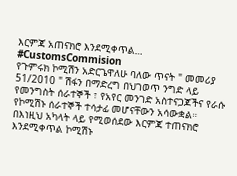እርምጃ አጠናክሮ እንደሚቀጥል…
#CustomsCommision
የጉምሩክ ኮሚሽን አድርጌዋለሁ ባለው ጥናት " መመሪያ 51/2010 " ሽፋን በማድረግ በህገወጥ ንግድ ላይ የመንግስት ሰራተኞች ፣ የአየር መንገድ አስተናጋጆችና የራሱ የኮሚሽኑ ሰራተኞች ተሳታፊ መሆናቸውን አሳውቋል።
በእነዚህ አካላት ላይ የሚወሰደው እርምጃ ተጠናክሮ እንደሚቀጥል ኮሚሽኑ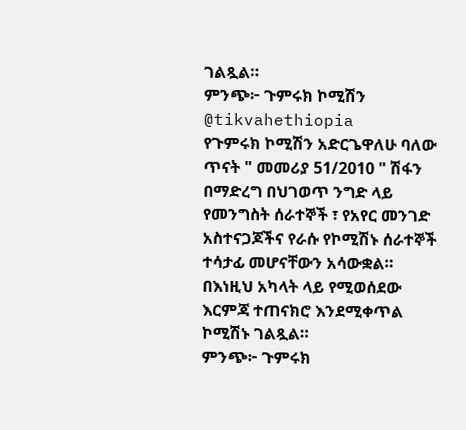ገልጿል።
ምንጭ፦ ጉምሩክ ኮሚሽን
@tikvahethiopia
የጉምሩክ ኮሚሽን አድርጌዋለሁ ባለው ጥናት " መመሪያ 51/2010 " ሽፋን በማድረግ በህገወጥ ንግድ ላይ የመንግስት ሰራተኞች ፣ የአየር መንገድ አስተናጋጆችና የራሱ የኮሚሽኑ ሰራተኞች ተሳታፊ መሆናቸውን አሳውቋል።
በእነዚህ አካላት ላይ የሚወሰደው እርምጃ ተጠናክሮ እንደሚቀጥል ኮሚሽኑ ገልጿል።
ምንጭ፦ ጉምሩክ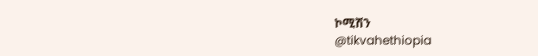ኮሚሽን
@tikvahethiopia